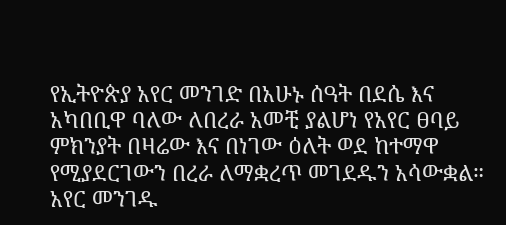የኢትዮጵያ አየር መንገድ በአሁኑ ሰዓት በደሴ እና አካበቢዋ ባለው ለበረራ አመቺ ያልሆነ የአየር ፀባይ ምክንያት በዛሬው እና በነገው ዕለት ወደ ከተማዋ የሚያደርገውን በረራ ለማቋረጥ መገደዱን አሳውቋል።
አየር መንገዱ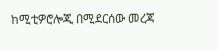ከሚቲዎሮሎጂ በሚደርሰው መረጃ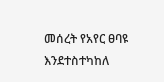መሰረት የአየር ፀባዩ እንደተስተካከለ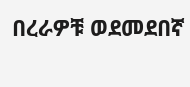በረራዎቹ ወደመደበኛ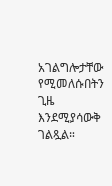አገልግሎታቸው የሚመለሱበትን ጊዜ እንደሚያሳውቅ ገልጿል።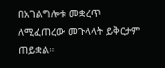በአገልግሎቱ መቋረጥ ለሚፈጠረው መጉላላት ይቅርታም ጠይቋል።